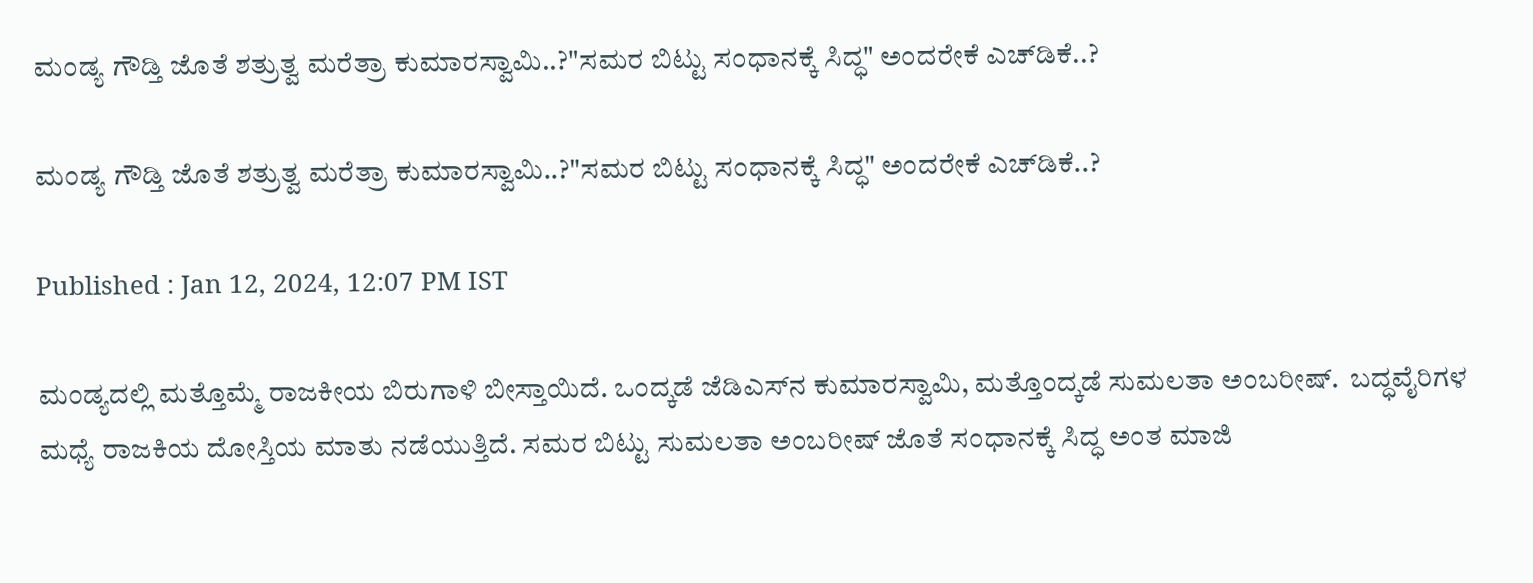ಮಂಡ್ಯ ಗೌಡ್ತಿ ಜೊತೆ ಶತ್ರುತ್ವ ಮರೆತ್ರಾ ಕುಮಾರಸ್ವಾಮಿ..?"ಸಮರ ಬಿಟ್ಟು ಸಂಧಾನಕ್ಕೆ ಸಿದ್ಧ" ಅಂದರೇಕೆ ಎಚ್‌ಡಿಕೆ..?

ಮಂಡ್ಯ ಗೌಡ್ತಿ ಜೊತೆ ಶತ್ರುತ್ವ ಮರೆತ್ರಾ ಕುಮಾರಸ್ವಾಮಿ..?"ಸಮರ ಬಿಟ್ಟು ಸಂಧಾನಕ್ಕೆ ಸಿದ್ಧ" ಅಂದರೇಕೆ ಎಚ್‌ಡಿಕೆ..?

Published : Jan 12, 2024, 12:07 PM IST

ಮಂಡ್ಯದಲ್ಲಿ ಮತ್ತೊಮ್ಮೆ ರಾಜಕೀಯ ಬಿರುಗಾಳಿ ಬೀಸ್ತಾಯಿದೆ. ಒಂದ್ಕಡೆ ಜೆಡಿಎಸ್‌ನ ಕುಮಾರಸ್ವಾಮಿ, ಮತ್ತೊಂದ್ಕಡೆ ಸುಮಲತಾ ಅಂಬರೀಷ್‌.  ಬದ್ಧವೈರಿಗಳ ಮಧ್ಯೆ ರಾಜಕಿಯ ದೋಸ್ತಿಯ ಮಾತು ನಡೆಯುತ್ತಿದೆ. ಸಮರ ಬಿಟ್ಟು ಸುಮಲತಾ ಅಂಬರೀಷ್‌ ಜೊತೆ ಸಂಧಾನಕ್ಕೆ ಸಿದ್ಧ ಅಂತ ಮಾಜಿ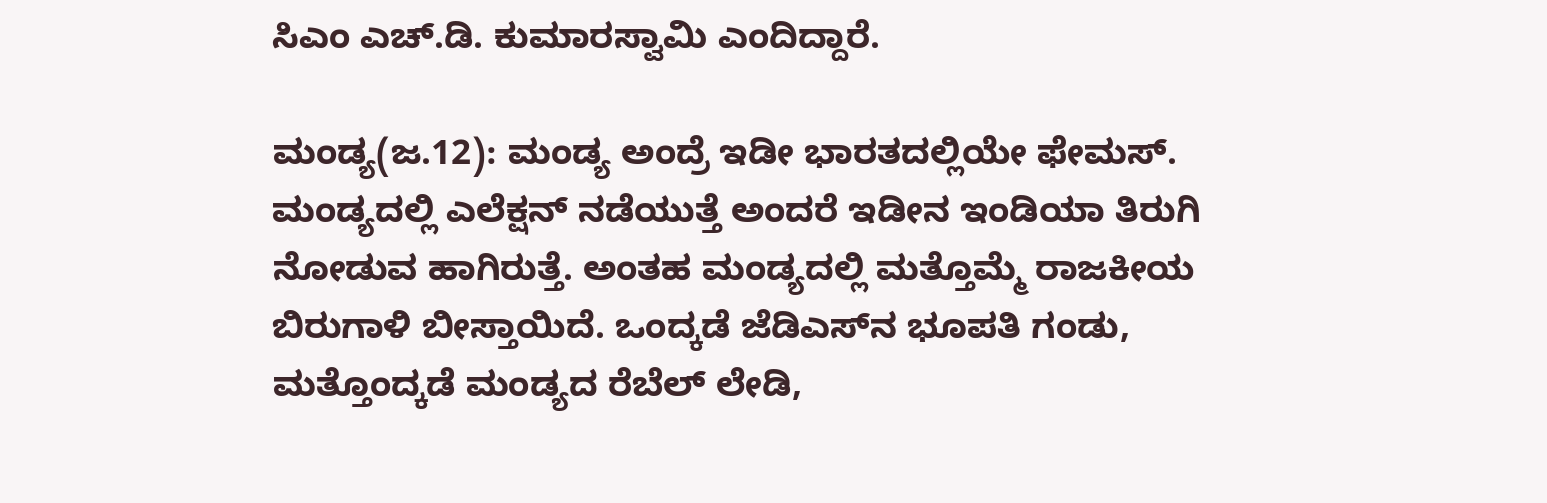ಸಿಎಂ ಎಚ್‌.ಡಿ. ಕುಮಾರಸ್ವಾಮಿ ಎಂದಿದ್ದಾರೆ.

ಮಂಡ್ಯ(ಜ.12): ಮಂಡ್ಯ ಅಂದ್ರೆ ಇಡೀ ಭಾರತದಲ್ಲಿಯೇ ಫೇಮಸ್‌. ಮಂಡ್ಯದಲ್ಲಿ ಎಲೆಕ್ಷನ್‌ ನಡೆಯುತ್ತೆ ಅಂದರೆ ಇಡೀನ ಇಂಡಿಯಾ ತಿರುಗಿ ನೋಡುವ ಹಾಗಿರುತ್ತೆ. ಅಂತಹ ಮಂಡ್ಯದಲ್ಲಿ ಮತ್ತೊಮ್ಮೆ ರಾಜಕೀಯ ಬಿರುಗಾಳಿ ಬೀಸ್ತಾಯಿದೆ. ಒಂದ್ಕಡೆ ಜೆಡಿಎಸ್‌ನ ಭೂಪತಿ ಗಂಡು, ಮತ್ತೊಂದ್ಕಡೆ ಮಂಡ್ಯದ ರೆಬೆಲ್‌ ಲೇಡಿ,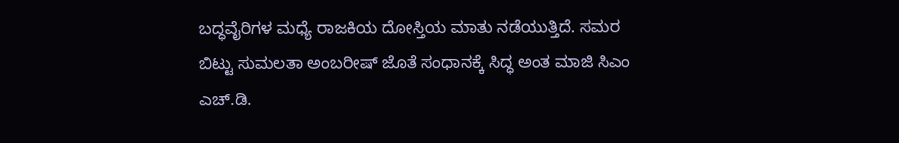ಬದ್ಧವೈರಿಗಳ ಮಧ್ಯೆ ರಾಜಕಿಯ ದೋಸ್ತಿಯ ಮಾತು ನಡೆಯುತ್ತಿದೆ. ಸಮರ ಬಿಟ್ಟು ಸುಮಲತಾ ಅಂಬರೀಷ್‌ ಜೊತೆ ಸಂಧಾನಕ್ಕೆ ಸಿದ್ಧ ಅಂತ ಮಾಜಿ ಸಿಎಂ ಎಚ್‌.ಡಿ.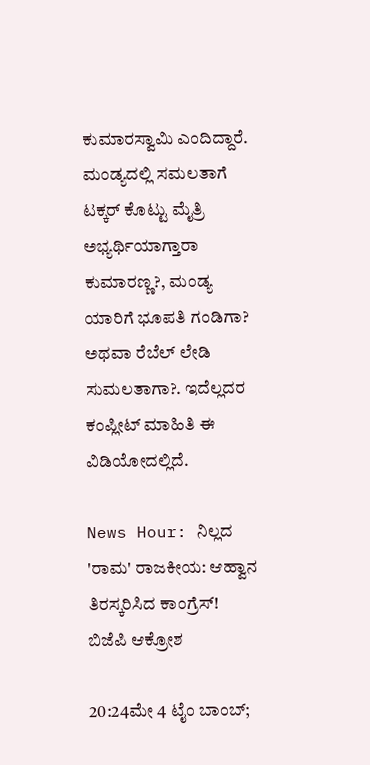ಕುಮಾರಸ್ವಾಮಿ ಎಂದಿದ್ದಾರೆ.  ಮಂಡ್ಯದಲ್ಲಿ ಸಮಲತಾಗೆ ಟಕ್ಕರ್‌ ಕೊಟ್ಟು ಮೈತ್ರಿ ಅಭ್ಯರ್ಥಿಯಾಗ್ತಾರಾ ಕುಮಾರಣ್ಣ?, ಮಂಡ್ಯ ಯಾರಿಗೆ ಭೂಪತಿ ಗಂಡಿಗಾ? ಅಥವಾ ರೆಬೆಲ್‌ ಲೇಡಿ ಸುಮಲತಾಗಾ?. ಇದೆಲ್ಲದರ ಕಂಪ್ಲೀಟ್‌ ಮಾಹಿತಿ ಈ ವಿಡಿಯೋದಲ್ಲಿದೆ.

News Hour: ನಿಲ್ಲದ 'ರಾಮ' ರಾಜಕೀಯ: ಆಹ್ವಾನ ತಿರಸ್ಕರಿಸಿದ ಕಾಂಗ್ರೆಸ್‌! ಬಿಜೆಪಿ ಆಕ್ರೋಶ

20:24ಮೇ 4 ಟೈಂ ಬಾಂಬ್;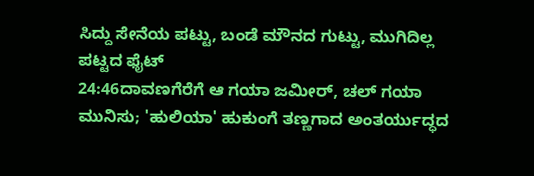ಸಿದ್ದು ಸೇನೆಯ ಪಟ್ಟು, ಬಂಡೆ ಮೌನದ ಗುಟ್ಟು, ಮುಗಿದಿಲ್ಲ ಪಟ್ಟದ ಫೈಟ್
24:46ದಾವಣಗೆರೆಗೆ ಆ ಗಯಾ ಜಮೀರ್, ಚಲ್ ಗಯಾ ಮುನಿಸು; 'ಹುಲಿಯಾ' ಹುಕುಂಗೆ ತಣ್ಣಗಾದ ಅಂತರ್ಯುದ್ಧದ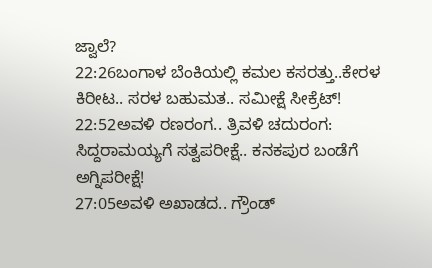ಜ್ವಾಲೆ?
22:26ಬಂಗಾಳ ಬೆಂಕಿಯಲ್ಲಿ ಕಮಲ ಕಸರತ್ತು..ಕೇರಳ ಕಿರೀಟ.. ಸರಳ ಬಹುಮತ.. ಸಮೀಕ್ಷೆ ಸೀಕ್ರೆಟ್!
22:52ಅವಳಿ ರಣರಂಗ.. ತ್ರಿವಳಿ ಚದುರಂಗ: ಸಿದ್ದರಾಮಯ್ಯಗೆ ಸತ್ವಪರೀಕ್ಷೆ.. ಕನಕಪುರ ಬಂಡೆಗೆ ಅಗ್ನಿಪರೀಕ್ಷೆ!
27:05ಅವಳಿ ಅಖಾಡದ.. ಗ್ರೌಂಡ್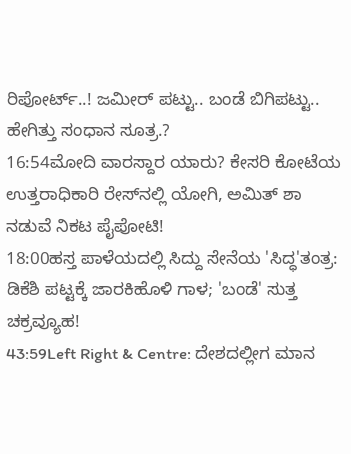ರಿಪೋರ್ಟ್..! ಜಮೀರ್ ಪಟ್ಟು.. ಬಂಡೆ ಬಿಗಿಪಟ್ಟು.. ಹೇಗಿತ್ತು ಸಂಧಾನ ಸೂತ್ರ.?
16:54ಮೋದಿ ವಾರಸ್ದಾರ ಯಾರು? ಕೇಸರಿ ಕೋಟೆಯ ಉತ್ತರಾಧಿಕಾರಿ ರೇಸ್‌ನಲ್ಲಿ ಯೋಗಿ, ಅಮಿತ್ ಶಾ ನಡುವೆ ನಿಕಟ ಪೈಪೋಟಿ!
18:00ಹಸ್ತ ಪಾಳೆಯದಲ್ಲಿ ಸಿದ್ದು ಸೇನೆಯ 'ಸಿದ್ಧ'ತಂತ್ರ: ಡಿಕೆಶಿ ಪಟ್ಟಕ್ಕೆ ಜಾರಕಿಹೊಳಿ ಗಾಳ; 'ಬಂಡೆ' ಸುತ್ತ ಚಕ್ರವ್ಯೂಹ!
43:59Left Right & Centre: ದೇಶದಲ್ಲೀಗ ಮಾನ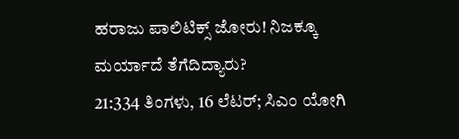ಹರಾಜು ಪಾಲಿಟಿಕ್ಸ್ ಜೋರು! ನಿಜಕ್ಕೂ ಮರ್ಯಾದೆ ತೆಗೆದಿದ್ಯಾರು?
21:334 ತಿಂಗಳು, 16 ಲೆಟರ್; ಸಿಎಂ ಯೋಗಿ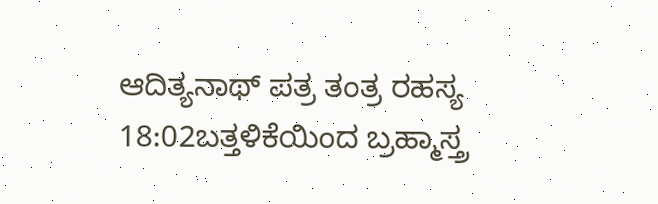ಆದಿತ್ಯನಾಥ್ ಪತ್ರ ತಂತ್ರ ರಹಸ್ಯ
18:02ಬತ್ತಳಿಕೆಯಿಂದ ಬ್ರಹ್ಮಾಸ್ತ್ರ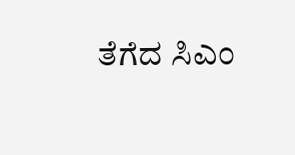ತೆಗೆದ ಸಿಎಂ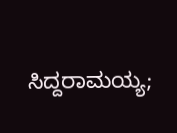ಸಿದ್ದರಾಮಯ್ಯ;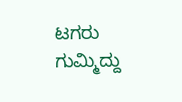ಟಗರು ಗುಮ್ಮಿದ್ದು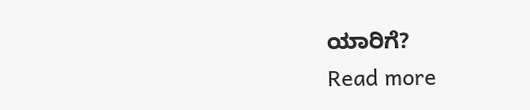ಯಾರಿಗೆ?
Read more